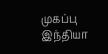முகப்பு
இந்தியா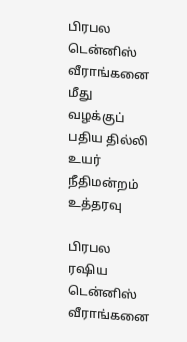பிரபல டென்னிஸ் வீராங்கனை மீது வழக்குப் பதிய தில்லி உயர் நீதிமன்றம் உத்தரவு

பிரபல ரஷிய டென்னிஸ் வீராங்கனை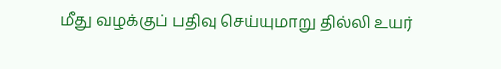மீது வழக்குப் பதிவு செய்யுமாறு தில்லி உயர்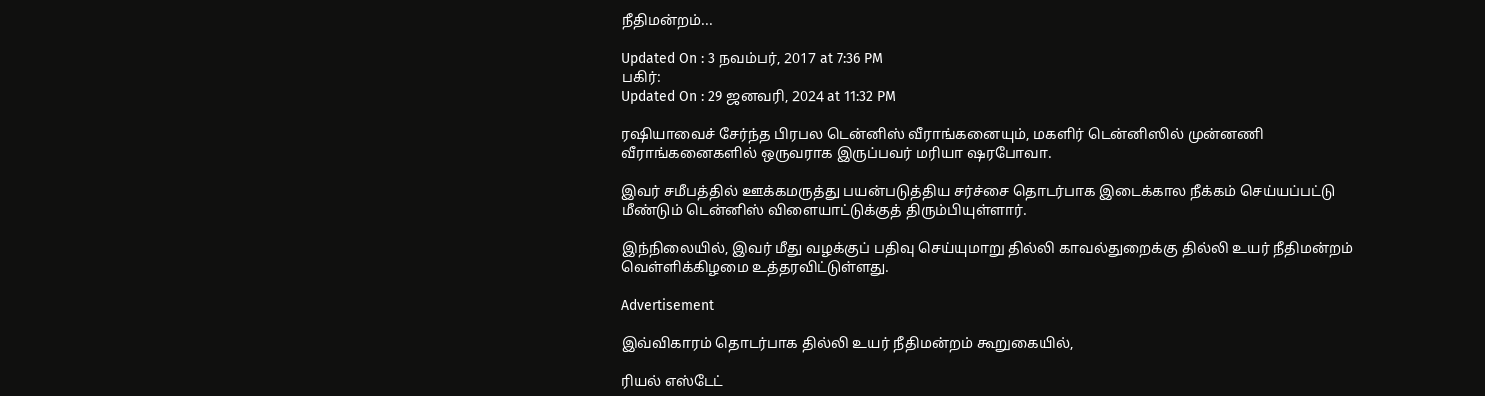நீதிமன்றம்...

Updated On : 3 நவம்பர், 2017 at 7:36 PM
பகிர்:
Updated On : 29 ஜனவரி, 2024 at 11:32 PM

ரஷியாவைச் சேர்ந்த பிரபல டென்னிஸ் வீராங்கனையும், மகளிர் டென்னிஸில் முன்னணி வீராங்கனைகளில் ஒருவராக இருப்பவர் மரியா ஷரபோவா.

இவர் சமீபத்தில் ஊக்கமருத்து பயன்படுத்திய சர்ச்சை தொடர்பாக இடைக்கால நீக்கம் செய்யப்பட்டு மீண்டும் டென்னிஸ் விளையாட்டுக்குத் திரும்பியுள்ளார்.

இந்நிலையில், இவர் மீது வழக்குப் பதிவு செய்யுமாறு தில்லி காவல்துறைக்கு தில்லி உயர் நீதிமன்றம் வெள்ளிக்கிழமை உத்தரவிட்டுள்ளது.

Advertisement

இவ்விகாரம் தொடர்பாக தில்லி உயர் நீதிமன்றம் கூறுகையில்,

ரியல் எஸ்டேட்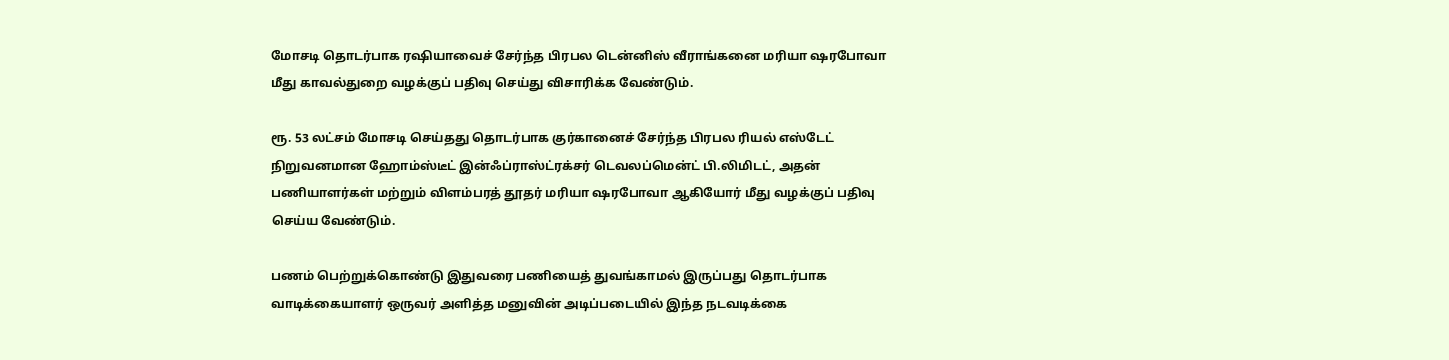மோசடி தொடர்பாக ரஷியாவைச் சேர்ந்த பிரபல டென்னிஸ் வீராங்கனை மரியா ஷரபோவா மீது காவல்துறை வழக்குப் பதிவு செய்து விசாரிக்க வேண்டும்.

ரூ. 53 லட்சம் மோசடி செய்தது தொடர்பாக குர்கானைச் சேர்ந்த பிரபல ரியல் எஸ்டேட் நிறுவனமான ஹோம்ஸ்டீட் இன்ஃப்ராஸ்ட்ரக்சர் டெவலப்மென்ட் பி.லிமிடட், அதன் பணியாளர்கள் மற்றும் விளம்பரத் தூதர் மரியா ஷரபோவா ஆகியோர் மீது வழக்குப் பதிவு செய்ய வேண்டும்.

பணம் பெற்றுக்கொண்டு இதுவரை பணியைத் துவங்காமல் இருப்பது தொடர்பாக வாடிக்கையாளர் ஒருவர் அளித்த மனுவின் அடிப்படையில் இந்த நடவடிக்கை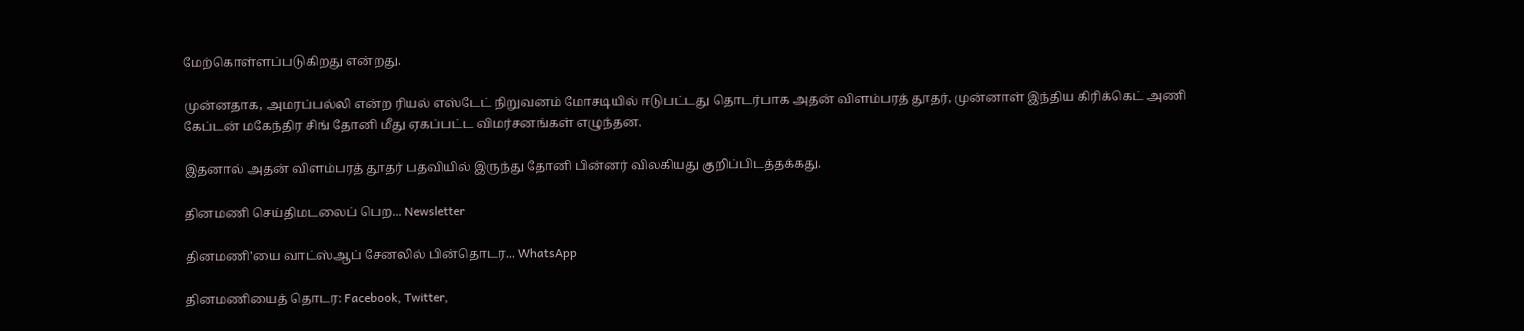மேற்கொள்ளப்படுகிறது என்றது.

முன்னதாக, அமரப்பல்லி என்ற ரியல் எஸ்டேட் நிறுவனம் மோசடியில் ஈடுபட்டது தொடர்பாக அதன் விளம்பரத் தூதர், முன்னாள் இந்திய கிரிக்கெட் அணி கேப்டன் மகேந்திர சிங் தோனி மீது ஏகப்பட்ட விமர்சனங்கள் எழுந்தன.

இதனால் அதன் விளம்பரத் தூதர் பதவியில் இருந்து தோனி பின்னர் விலகியது குறிப்பிடத்தக்கது.

தினமணி செய்திமடலைப் பெற... Newsletter

தினமணி'யை வாட்ஸ்ஆப் சேனலில் பின்தொடர... WhatsApp

தினமணியைத் தொடர: Facebook, Twitter,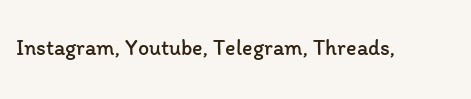Instagram, Youtube, Telegram, Threads,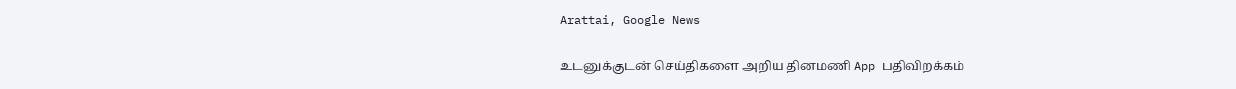Arattai, Google News

உடனுக்குடன் செய்திகளை அறிய தினமணி App பதிவிறக்கம்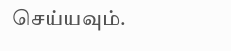செய்யவும்.